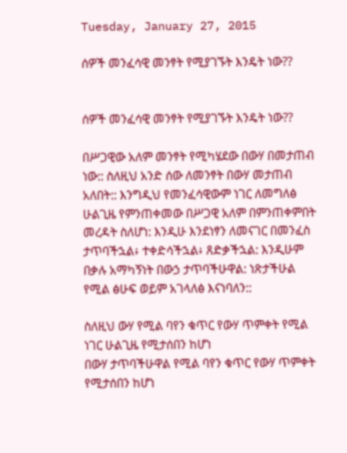Tuesday, January 27, 2015

ሰዎች መንፈሳዊ መንፃት የሚያገኙት እንዴት ነው??


ሰዎች መንፈሳዊ መንፃት የሚያገኙት እንዴት ነው??

በሥጋዊው አለም መንፃት የሚካሄደው በውሃ በመታጠብ ነው:: ስለዚህ አንድ ሰው ለመንፃት በውሃ መታጠብ አለበት:: እንግዲህ የመንፈሳዊውም ነገር ለመግለፅ ሁልጊዜ የምንጠቀመው በሥጋዊ አለም በምንጠቀምበት መረዳት ስለሆነ: እንዲሁ እንደነፃን ለመናገር በመንፈስ ታጥባችኋል፥ ተቀድሳችኋል፥ ጸድቃችኋል: እንዲሁም በቃሉ አማካኝነት በውኃ ታጥባችሁዋል: ነጽታችሁል  የሚል ፅሁፍ ወይም አገላለፅ እናነባለን::

ስለዚህ ውሃ የሚል ባየን ቁጥር የውሃ ጥምቀት የሚል ነገር ሁልጊዜ የሚታሰበን ከሆነ
በውሃ ታጥባችሁዋል የሚል ባየን ቁጥር የውሃ ጥምቀት የሚታሰበን ከሆነ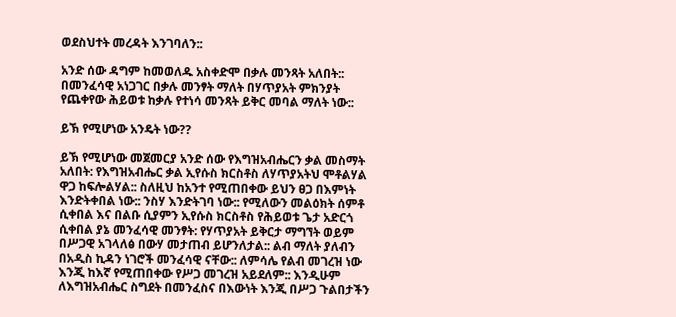ወደስህተት መረዳት እንገባለን::

አንድ ሰው ዳግም ከመወለዱ አስቀድሞ በቃሉ መንጻት አለበት:: በመንፈሳዊ አነጋገር በቃሉ መንፃት ማለት በሃጥያአት ምክንያት የጨቀየው ሕይወቱ ከቃሉ የተነሳ መንጻት ይቅር መባል ማለት ነው::

ይኽ የሚሆነው አንዴት ነው??

ይኽ የሚሆነው መጀመርያ አንድ ሰው የእግዝአብሔርን ቃል መስማት አለበት: የእግዝአብሔር ቃል ኢየሱስ ክርስቶስ ለሃጥያአትህ ሞቶልሃል ዋጋ ከፍሎልሃል:: ስለዚህ ከአንተ የሚጠበቀው ይህን ፀጋ በእምነት እንድትቀበል ነው:: ንስሃ እንድትገባ ነው:: የሚለውን መልዕክት ሰምቶ ሲቀበል እና በልቡ ሲያምን ኢየሱስ ክርስቶስ የሕይወቱ ጌታ አድርጎ ሲቀበል ያኔ መንፈሳዊ መንፃት: የሃጥያአት ይቅርታ ማግኘት ወይም በሥጋዊ አገላለፅ በውሃ መታጠብ ይሆንለታል:: ልብ ማለት ያለብን በአዲስ ኪዳን ነገሮች መንፈሳዊ ናቸው:: ለምሳሌ የልብ መገረዝ ነው እንጂ ከእኛ የሚጠበቀው የሥጋ መገረዝ አይደለም:: እንዲሁም ለእግዝአብሔር ስግደት በመንፈስና በእውነት እንጂ በሥጋ ጉልበታችን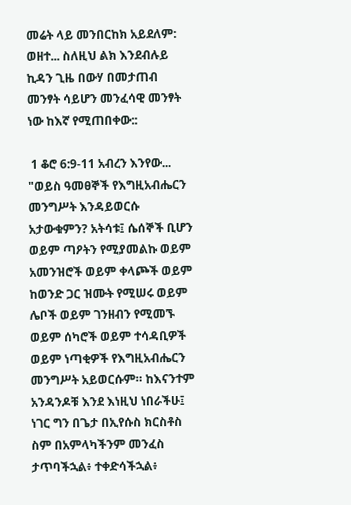መሬት ላይ መንበርከክ አይደለም: ወዘተ... ስለዚህ ልክ እንደብሉይ ኪዳን ጊዜ በውሃ በመታጠብ መንፃት ሳይሆን መንፈሳዊ መንፃት ነው ከእኛ የሚጠበቀው::

 1 ቆሮ 6:9-11 አብረን እንየው... "ወይስ ዓመፀኞች የእግዚአብሔርን መንግሥት እንዳይወርሱ አታውቁምን? አትሳቱ፤ ሴሰኞች ቢሆን ወይም ጣዖትን የሚያመልኩ ወይም አመንዝሮች ወይም ቀላጮች ወይም ከወንድ ጋር ዝሙት የሚሠሩ ወይም ሌቦች ወይም ገንዘብን የሚመኙ ወይም ሰካሮች ወይም ተሳዳቢዎች ወይም ነጣቂዎች የእግዚአብሔርን መንግሥት አይወርሱም። ከእናንተም አንዳንዶቹ እንደ እነዚህ ነበራችሁ፤ ነገር ግን በጌታ በኢየሱስ ክርስቶስ ስም በአምላካችንም መንፈስ ታጥባችኋል፥ ተቀድሳችኋል፥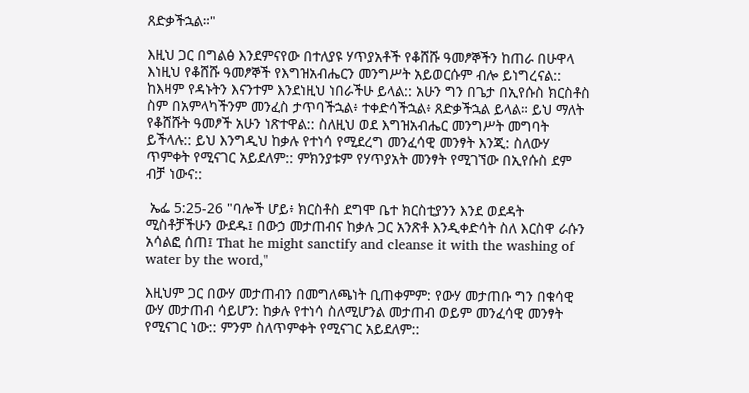ጸድቃችኋል።"

እዚህ ጋር በግልፅ እንደምናየው በተለያዩ ሃጥያአቶች የቆሸሹ ዓመፆኞችን ከጠራ በሁዋላ እነዚህ የቆሸሹ ዓመፆኞች የእግዝአብሔርን መንግሥት አይወርሱም ብሎ ይነግረናል:: ከእዛም የዳኑትን እናንተም እንደነዚህ ነበራችሁ ይላል:: አሁን ግን በጌታ በኢየሱስ ክርስቶስ ስም በአምላካችንም መንፈስ ታጥባችኋል፥ ተቀድሳችኋል፥ ጸድቃችኋል ይላል። ይህ ማለት የቆሸሹት ዓመፆች አሁን ነጽተዋል:: ስለዚህ ወደ እግዝአብሔር መንግሥት መግባት ይችላሉ:: ይህ እንግዲህ ከቃሉ የተነሳ የሚደረግ መንፈሳዊ መንፃት እንጂ: ስለውሃ ጥምቀት የሚናገር አይደለም:: ምክንያቱም የሃጥያአት መንፃት የሚገኘው በኢየሱስ ደም ብቻ ነውና::

 ኤፌ 5:25-26 "ባሎች ሆይ፥ ክርስቶስ ደግሞ ቤተ ክርስቲያንን እንደ ወደዳት ሚስቶቻችሁን ውደዱ፤ በውኃ መታጠብና ከቃሉ ጋር አንጽቶ እንዲቀድሳት ስለ እርስዋ ራሱን አሳልፎ ሰጠ፤ That he might sanctify and cleanse it with the washing of water by the word,"

እዚህም ጋር በውሃ መታጠብን በመግለጫነት ቢጠቀምም: የውሃ መታጠቡ ግን በቁሳዊ ውሃ መታጠብ ሳይሆን: ከቃሉ የተነሳ ስለሚሆንል መታጠብ ወይም መንፈሳዊ መንፃት የሚናገር ነው:: ምንም ስለጥምቀት የሚናገር አይደለም::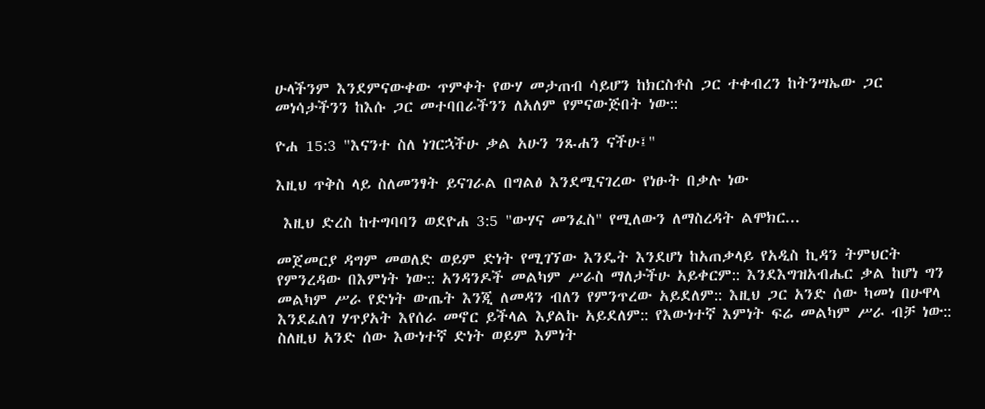ሁላችንም እንደምናውቀው ጥምቀት የውሃ መታጠብ ሳይሆን ከክርስቶስ ጋር ተቀብረን ከትንሣኤው ጋር መነሳታችንን ከእሱ ጋር መተባበራችንን ለአለም የምናውጅበት ነው::

ዮሐ 15:3 "እናንተ ስለ ነገርኋችሁ ቃል አሁን ንጹሐን ናችሁ፤"

እዚህ ጥቅስ ላይ ስለመንፃት ይናገራል በግልፅ እንደሚናገረው የነፁት በቃሉ ነው

 እዚህ ድረስ ከተግባባን ወደዮሐ 3:5 "ውሃና መንፈስ" የሚለውን ለማስረዳት ልሞክር...

መጀመርያ ዳግም መወለድ ወይም ድነት የሚገኘው እንዴት እንደሆነ ከአጠቃላይ የአዲስ ኪዳን ትምህርት የምንረዳው በእምነት ነው:: አንዳንዶች መልካም ሥራስ ማለታችሁ አይቀርም:: እንደእግዝአብሔር ቃል ከሆነ ግን መልካም ሥራ የድነት ውጤት እንጂ ለመዳን ብለን የምንጥረው አይደለም:: እዚህ ጋር አንድ ሰው ካመነ በሁዋላ እንደፈለገ ሃጥያአት እየሰራ መኖር ይችላል እያልኩ አይደለም:: የእውነተኛ እምነት ፍሬ መልካም ሥራ ብቻ ነው:: ስለዚህ አንድ ሰው እውነተኛ ድነት ወይም እምነት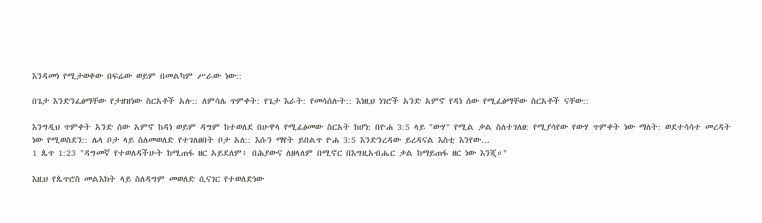እንዳመነ የሚታወቀው በፍሬው ወይም በመልካም ሥራው ነው::

በጌታ እንድንፈፅማቸው የታዘዝነው ስርአቶች አሉ:: ለምሳሌ ጥምቀት: የጌታ እራት: የመሳሰሉት:: እነዚህ ነገሮች አንድ አምኖ የዳነ ሰው የሚፈፅማቸው ስርአቶች ናቸው::

እንግዲህ ጥምቀት አንድ ሰው አምኖ ከዳነ ወይም ዳግም ከተወለደ በሁዋላ የሚፈፅመው ስርአት ከሆነ: በዮሐ 3:5 ላይ "ውሃ" የሚል ቃል ስለተገለፀ: የሚያሳየው የውሃ ጥምቀት ነው ማለት: ወደተሳሳተ መረዳት ነው የሚወስደን:: ሌላ ቦታ ላይ ስለመወለድ የተገለፀበት ቦታ አለ:: እሱን ማየት ይበልጥ ዮሐ 3:5 እንድንረዳው ይረዳናል እስቲ እንየው...
1 ጴጥ 1:23 "ዳግመኛ የተወለዳችሁት ከሚጠፋ ዘር አይደለም፥ በሕያውና ለዘላለም በሚኖር በእግዚአብሔር ቃል ከማይጠፋ ዘር ነው እንጂ።"

እዚህ የጴጥሮስ መልእክት ላይ ስለዳግም መወለድ ሲናገር የተወለድነው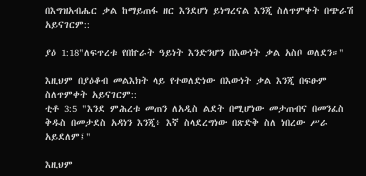በእግዝአብሔር ቃል ከማይጠፋ ዘር እንደሆነ ይነግረናል እንጂ ስለጥምቀት በጭራሽ አይናገርም::

ያዕ 1:18"ለፍጥረቱ የበኵራት ዓይነት እንድንሆን በእውነት ቃል አስቦ ወለደን።"

እዚህም በያዕቆብ መልእክት ላይ የተወለድነው በእውነት ቃል እንጂ በፍፁም ስለጥምቀት አይናገርም::
ቲቶ 3:5 "እንደ ምሕረቱ መጠን ለአዲስ ልደት በሚሆነው መታጠብና በመንፈስ ቅዱስ በመታደስ አዳነን እንጂ፥ እኛ ስላደረግነው በጽድቅ ስለ ነበረው ሥራ አይደለም፤"

እዚህም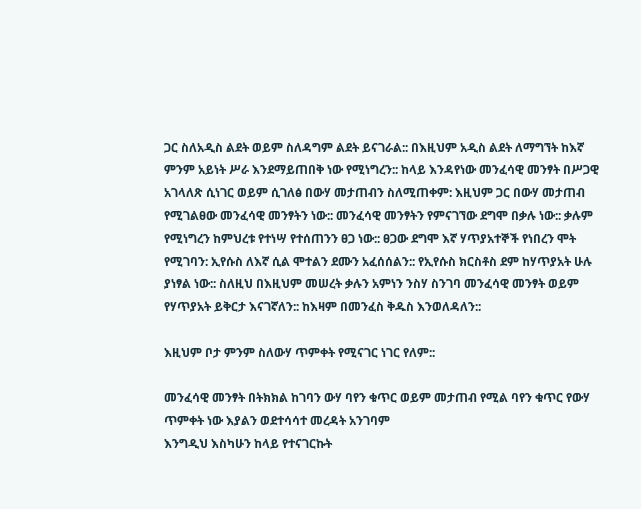ጋር ስለአዲስ ልደት ወይም ስለዳግም ልደት ይናገራል:: በእዚህም አዲስ ልደት ለማግኘት ከእኛ ምንም አይነት ሥራ እንደማይጠበቅ ነው የሚነግረን:: ከላይ እንዳየነው መንፈሳዊ መንፃት በሥጋዊ አገላለጽ ሲነገር ወይም ሲገለፅ በውሃ መታጠብን ስለሚጠቀም: እዚህም ጋር በውሃ መታጠብ የሚገልፀው መንፈሳዊ መንፃትን ነው:: መንፈሳዊ መንፃትን የምናገኘው ደግሞ በቃሉ ነው:: ቃሉም የሚነግረን ከምህረቱ የተነሣ የተሰጠንን ፀጋ ነው:: ፀጋው ደግሞ እኛ ሃጥያአተኞች የነበረን ሞት የሚገባን: ኢየሱስ ለእኛ ሲል ሞተልን ደሙን አፈሰሰልን:: የኢየሱስ ክርስቶስ ደም ከሃጥያአት ሁሉ ያነፃል ነው:: ስለዚህ በእዚህም መሠረት ቃሉን አምነን ንስሃ ስንገባ መንፈሳዊ መንፃት ወይም የሃጥያአት ይቅርታ እናገኛለን:: ከእዛም በመንፈስ ቅዱስ እንወለዳለን::

እዚህም ቦታ ምንም ስለውሃ ጥምቀት የሚናገር ነገር የለም::

መንፈሳዊ መንፃት በትክክል ከገባን ውሃ ባየን ቁጥር ወይም መታጠብ የሚል ባየን ቁጥር የውሃ ጥምቀት ነው እያልን ወደተሳሳተ መረዳት አንገባም
እንግዲህ እስካሁን ከላይ የተናገርኩት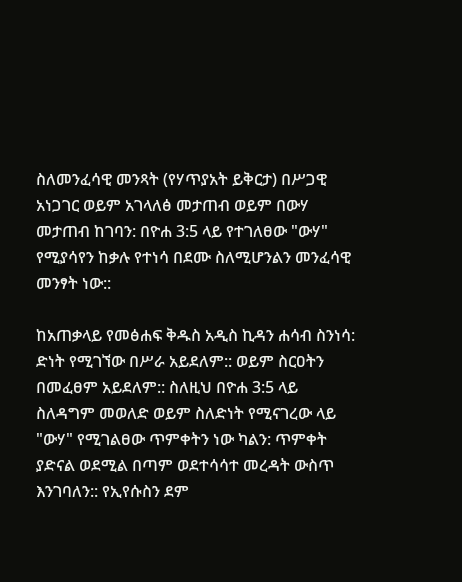ስለመንፈሳዊ መንጻት (የሃጥያአት ይቅርታ) በሥጋዊ አነጋገር ወይም አገላለፅ መታጠብ ወይም በውሃ መታጠብ ከገባን: በዮሐ 3:5 ላይ የተገለፀው "ውሃ" የሚያሳየን ከቃሉ የተነሳ በደሙ ስለሚሆንልን መንፈሳዊ መንፃት ነው::

ከአጠቃላይ የመፅሐፍ ቅዱስ አዲስ ኪዳን ሐሳብ ስንነሳ: ድነት የሚገኘው በሥራ አይደለም:: ወይም ስርዐትን በመፈፀም አይደለም:: ስለዚህ በዮሐ 3:5 ላይ ስለዳግም መወለድ ወይም ስለድነት የሚናገረው ላይ "ውሃ" የሚገልፀው ጥምቀትን ነው ካልን: ጥምቀት ያድናል ወደሚል በጣም ወደተሳሳተ መረዳት ውስጥ እንገባለን:: የኢየሱስን ደም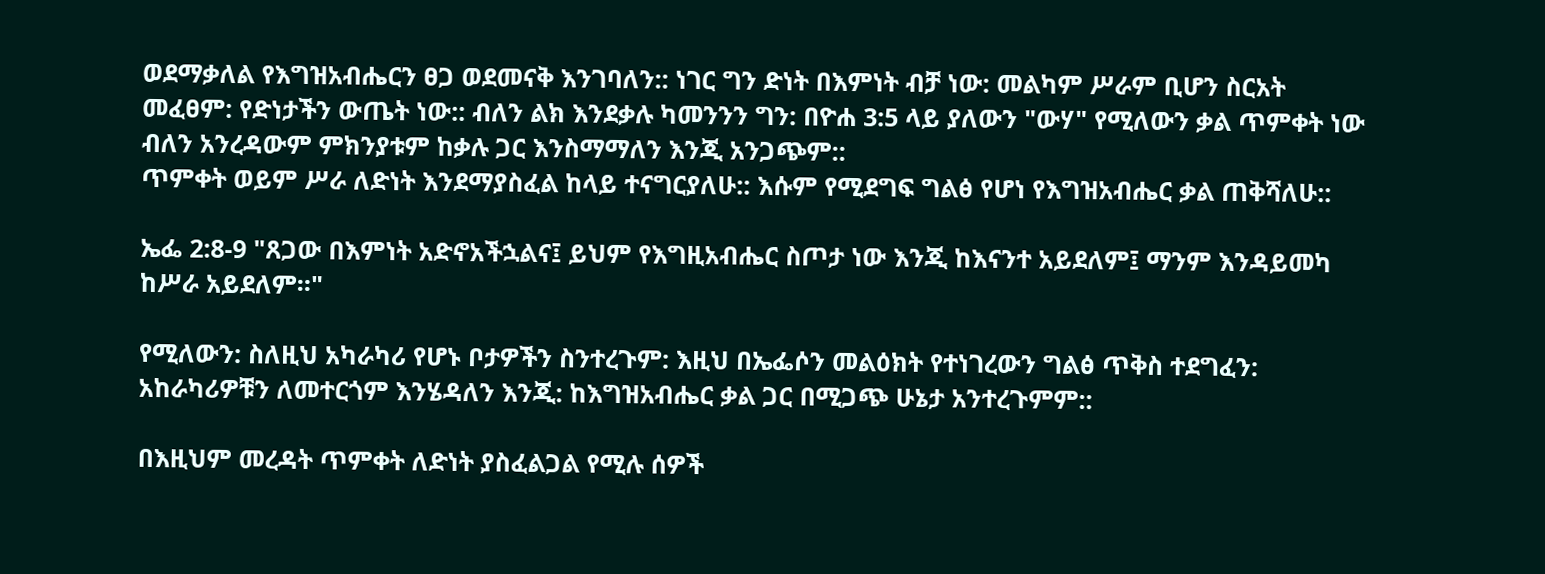ወደማቃለል የእግዝአብሔርን ፀጋ ወደመናቅ እንገባለን:: ነገር ግን ድነት በእምነት ብቻ ነው: መልካም ሥራም ቢሆን ስርአት መፈፀም: የድነታችን ውጤት ነው:: ብለን ልክ እንደቃሉ ካመንንን ግን: በዮሐ 3:5 ላይ ያለውን "ውሃ" የሚለውን ቃል ጥምቀት ነው ብለን አንረዳውም ምክንያቱም ከቃሉ ጋር እንስማማለን እንጂ አንጋጭም::
ጥምቀት ወይም ሥራ ለድነት እንደማያስፈል ከላይ ተናግርያለሁ:: እሱም የሚደግፍ ግልፅ የሆነ የእግዝአብሔር ቃል ጠቅሻለሁ::

ኤፌ 2:8-9 "ጸጋው በእምነት አድኖአችኋልና፤ ይህም የእግዚአብሔር ስጦታ ነው እንጂ ከእናንተ አይደለም፤ ማንም እንዳይመካ ከሥራ አይደለም።"

የሚለውን: ስለዚህ አካራካሪ የሆኑ ቦታዎችን ስንተረጉም: እዚህ በኤፌሶን መልዕክት የተነገረውን ግልፅ ጥቅስ ተደግፈን: አከራካሪዎቹን ለመተርጎም እንሄዳለን እንጂ: ከእግዝአብሔር ቃል ጋር በሚጋጭ ሁኔታ አንተረጉምም::

በእዚህም መረዳት ጥምቀት ለድነት ያስፈልጋል የሚሉ ሰዎች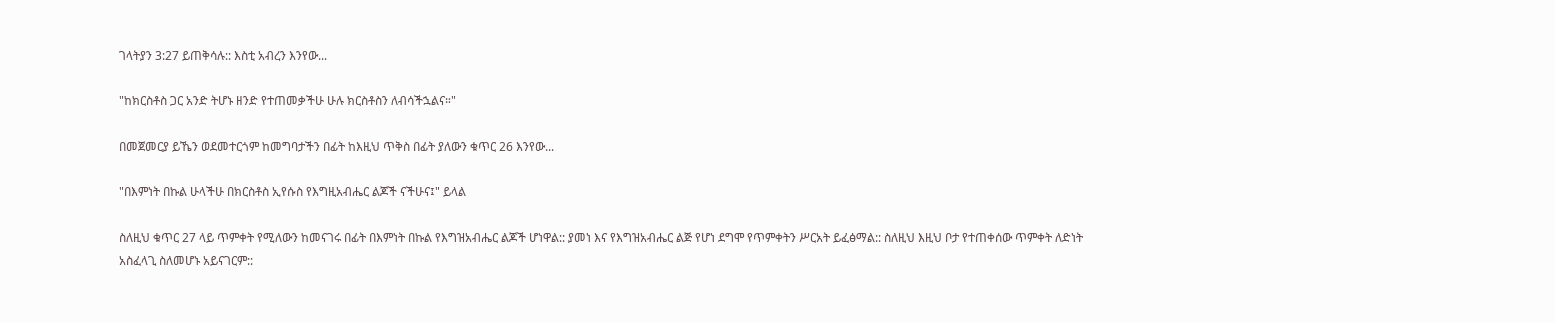ገላትያን 3:27 ይጠቅሳሉ:: እስቲ አብረን እንየው...

"ከክርስቶስ ጋር አንድ ትሆኑ ዘንድ የተጠመቃችሁ ሁሉ ክርስቶስን ለብሳችኋልና።"

በመጀመርያ ይኼን ወደመተርጎም ከመግባታችን በፊት ከእዚህ ጥቅስ በፊት ያለውን ቁጥር 26 እንየው...

"በእምነት በኩል ሁላችሁ በክርስቶስ ኢየሱስ የእግዚአብሔር ልጆች ናችሁና፤" ይላል

ስለዚህ ቁጥር 27 ላይ ጥምቀት የሚለውን ከመናገሩ በፊት በእምነት በኩል የእግዝአብሔር ልጆች ሆነዋል:: ያመነ እና የእግዝአብሔር ልጅ የሆነ ደግሞ የጥምቀትን ሥርአት ይፈፅማል:: ስለዚህ እዚህ ቦታ የተጠቀሰው ጥምቀት ለድነት አስፈላጊ ስለመሆኑ አይናገርም::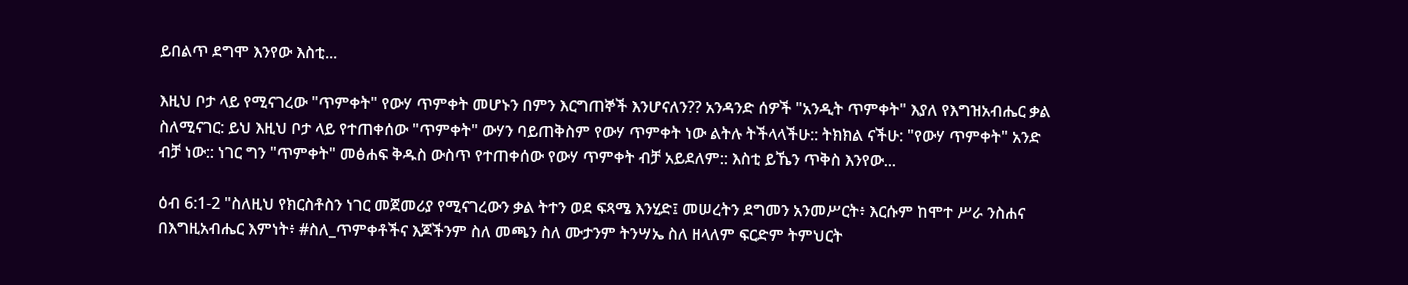ይበልጥ ደግሞ እንየው እስቲ...

እዚህ ቦታ ላይ የሚናገረው "ጥምቀት" የውሃ ጥምቀት መሆኑን በምን እርግጠኞች እንሆናለን?? አንዳንድ ሰዎች "አንዲት ጥምቀት" እያለ የእግዝአብሔር ቃል ስለሚናገር: ይህ እዚህ ቦታ ላይ የተጠቀሰው "ጥምቀት" ውሃን ባይጠቅስም የውሃ ጥምቀት ነው ልትሉ ትችላላችሁ:: ትክክል ናችሁ: "የውሃ ጥምቀት" አንድ ብቻ ነው:: ነገር ግን "ጥምቀት" መፅሐፍ ቅዱስ ውስጥ የተጠቀሰው የውሃ ጥምቀት ብቻ አይደለም:: እስቲ ይኼን ጥቅስ እንየው...

ዕብ 6:1-2 "ስለዚህ የክርስቶስን ነገር መጀመሪያ የሚናገረውን ቃል ትተን ወደ ፍጻሜ እንሂድ፤ መሠረትን ደግመን አንመሥርት፥ እርሱም ከሞተ ሥራ ንስሐና በእግዚአብሔር እምነት፥ #ስለ_ጥምቀቶችና እጆችንም ስለ መጫን ስለ ሙታንም ትንሣኤ ስለ ዘላለም ፍርድም ትምህርት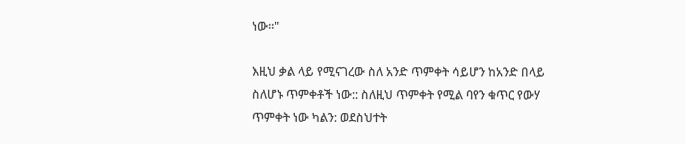ነው።"

እዚህ ቃል ላይ የሚናገረው ስለ አንድ ጥምቀት ሳይሆን ከአንድ በላይ ስለሆኑ ጥምቀቶች ነው:: ስለዚህ ጥምቀት የሚል ባየን ቁጥር የውሃ ጥምቀት ነው ካልን: ወደስህተት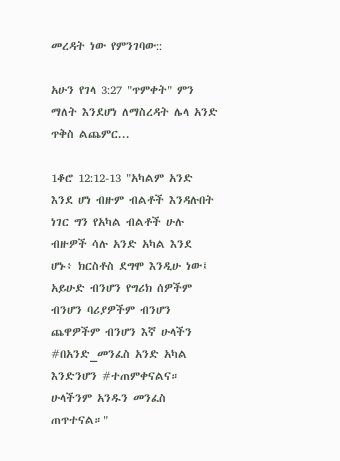መረዳት ነው የምንገባው::

አሁን የገላ 3:27 "ጥምቀት" ምን ማለት እንደሆነ ለማስረዳት ሌላ አንድ ጥቅስ ልጨምር...

1ቆሮ 12:12-13 "አካልም አንድ እንደ ሆነ ብዙም ብልቶች እንዳሉበት ነገር ግን የአካል ብልቶች ሁሉ ብዙዎች ሳሉ አንድ አካል እንደ ሆኑ፥ ክርስቶስ ደግሞ እንዲሁ ነው፤ አይሁድ ብንሆን የግሪክ ሰዎችም ብንሆን ባሪያዎችም ብንሆን ጨዋዎችም ብንሆን እኛ ሁላችን #በአንድ_መንፈስ አንድ አካል እንድንሆን #ተጠምቀናልና። ሁላችንም አንዱን መንፈስ ጠጥተናል።"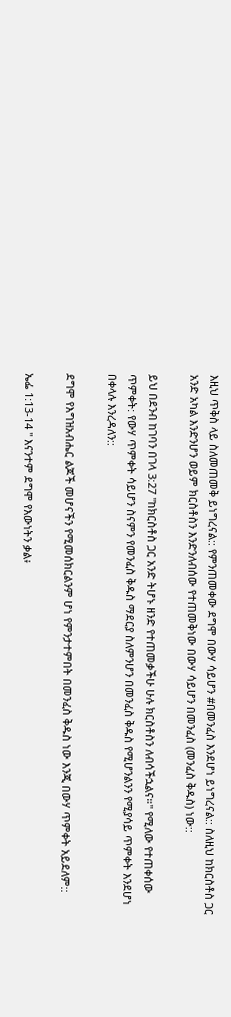እዚህ ጥቅስ ላይ ስለመጠመቅ ይነግረናል:: የምንጠመቀው ደግሞ በውሃ ሳይሆን #በመንፈስ እንደሆነ ይነግረናል:: ስለዚህ ከክርስቶስ ጋር አንድ አካል እንድንሆን ወይም ክርስቶስን እንድንለብሰው የተጠመቅነው በውሃ ሳይሆን በመንፈስ (መንፈስ ቅዱስ) ነው::

ይህ በደንብ ከገባን በገላ 3:27 "ከክርስቶስ ጋር አንድ ትሆኑ ዘንድ የተጠመቃችሁ ሁሉ ክርስቶስን ለብሳችኋልና።" የሚለው የተጠቀሰው ጥምቀት: የውሃ ጥምቀት ሳይሆን ስናምን የመንፈስ ቅዱስ ማደርያ ስለምንሆን በመንፈስ ቅዱስ የሚሆንልንን የሚያሳይ ጥምቀት እንደሆነ በቀላሉ እንረዳለን::

ደግሞ የእግዝአብሔር ልጆች መሆናችን የሚመሰክርልንም ሆነ የምንታተምበት በመንፈስ ቅዱስ ነው እንጂ በውሃ ጥምቀት አይደለም::

ኤፌ 1:13-14 " እናንተም ደግሞ የእውነትን ቃል፥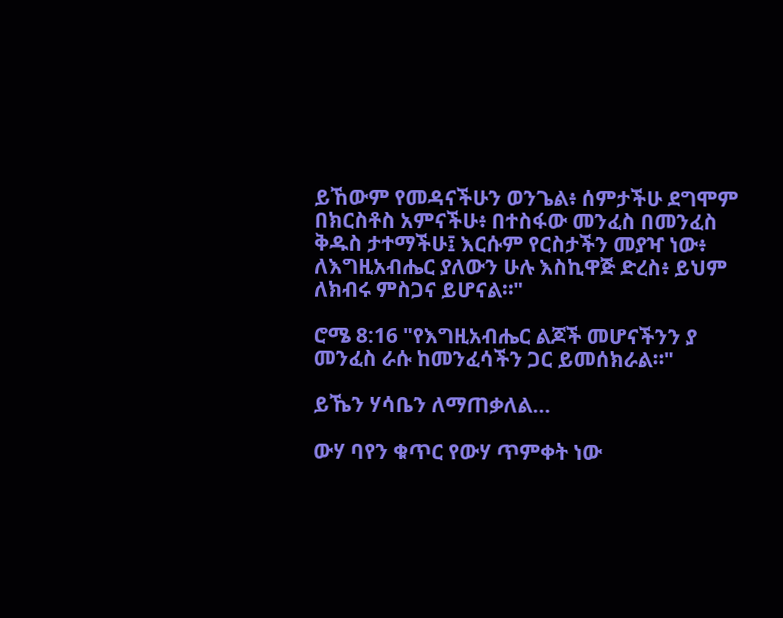ይኸውም የመዳናችሁን ወንጌል፥ ሰምታችሁ ደግሞም በክርስቶስ አምናችሁ፥ በተስፋው መንፈስ በመንፈስ ቅዱስ ታተማችሁ፤ እርሱም የርስታችን መያዣ ነው፥ ለእግዚአብሔር ያለውን ሁሉ እስኪዋጅ ድረስ፥ ይህም ለክብሩ ምስጋና ይሆናል።"

ሮሜ 8:16 "የእግዚአብሔር ልጆች መሆናችንን ያ መንፈስ ራሱ ከመንፈሳችን ጋር ይመሰክራል።"

ይኼን ሃሳቤን ለማጠቃለል...

ውሃ ባየን ቁጥር የውሃ ጥምቀት ነው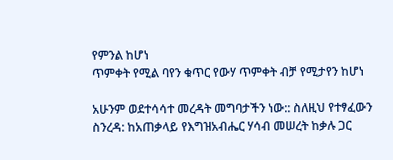የምንል ከሆነ
ጥምቀት የሚል ባየን ቁጥር የውሃ ጥምቀት ብቻ የሚታየን ከሆነ

አሁንም ወደተሳሳተ መረዳት መግባታችን ነው:: ስለዚህ የተፃፈውን ስንረዳ: ከአጠቃላይ የእግዝአብሔር ሃሳብ መሠረት ከቃሉ ጋር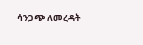ሳንጋጭ ለመረዳት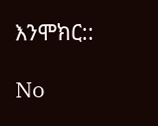እንሞክር::

No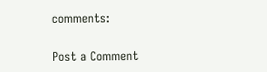comments:

Post a Comment